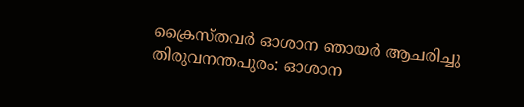ക്രൈസ്തവർ ഓശാന ഞായർ ആചരിച്ചു
തിരുവനന്തപുരം: ഓശാന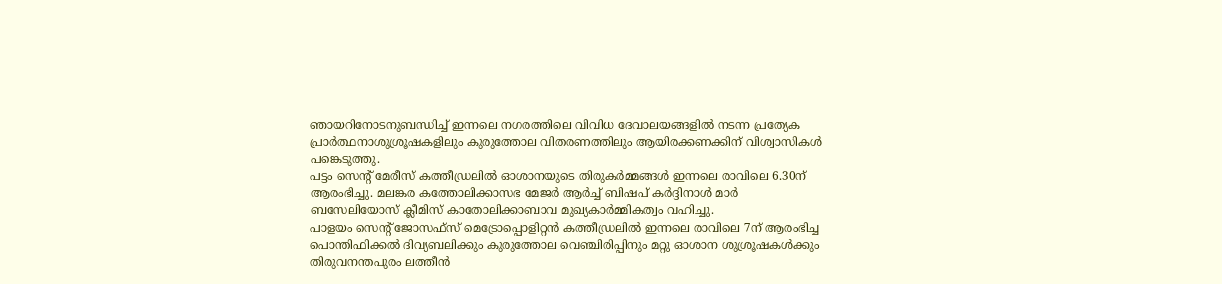ഞായറിനോടനുബന്ധിച്ച് ഇന്നലെ നഗരത്തിലെ വിവിധ ദേവാലയങ്ങളിൽ നടന്ന പ്രത്യേക പ്രാർത്ഥനാശുശ്രൂഷകളിലും കുരുത്തോല വിതരണത്തിലും ആയിരക്കണക്കിന് വിശ്വാസികൾ പങ്കെടുത്തു.
പട്ടം സെന്റ് മേരീസ് കത്തീഡ്രലിൽ ഓശാനയുടെ തിരുകർമ്മങ്ങൾ ഇന്നലെ രാവിലെ 6.30ന് ആരംഭിച്ചു. മലങ്കര കത്തോലിക്കാസഭ മേജർ ആർച്ച് ബിഷപ് കർദ്ദിനാൾ മാർ ബസേലിയോസ് ക്ലീമിസ് കാതോലിക്കാബാവ മുഖ്യകാർമ്മികത്വം വഹിച്ചു.
പാളയം സെന്റ് ജോസഫ്സ് മെട്രോപ്പൊളിറ്റൻ കത്തീഡ്രലിൽ ഇന്നലെ രാവിലെ 7ന് ആരംഭിച്ച പൊന്തിഫിക്കൽ ദിവ്യബലിക്കും കുരുത്തോല വെഞ്ചിരിപ്പിനും മറ്റു ഓശാന ശുശ്രൂഷകൾക്കും തിരുവനന്തപുരം ലത്തീൻ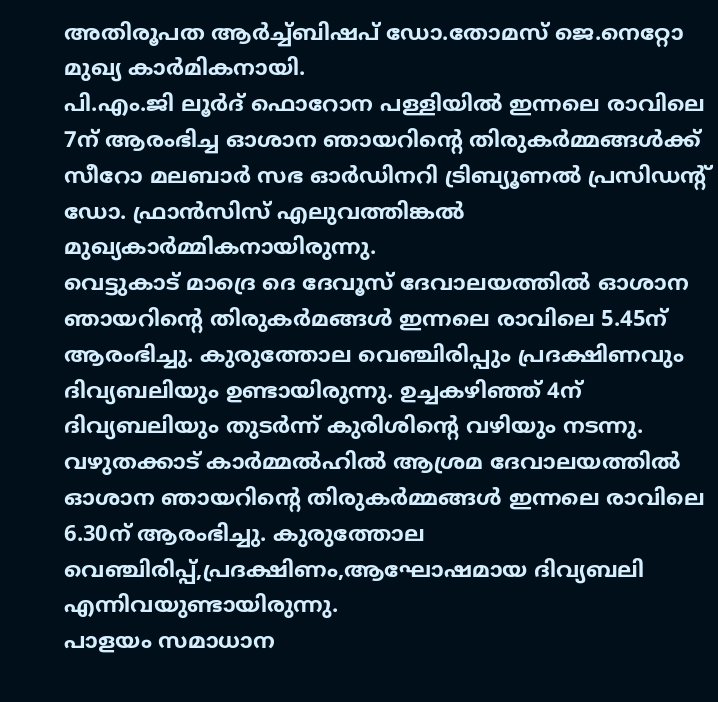അതിരൂപത ആർച്ച്ബിഷപ് ഡോ.തോമസ് ജെ.നെറ്റോ മുഖ്യ കാർമികനായി.
പി.എം.ജി ലൂർദ് ഫൊറോന പള്ളിയിൽ ഇന്നലെ രാവിലെ 7ന് ആരംഭിച്ച ഓശാന ഞായറിന്റെ തിരുകർമ്മങ്ങൾക്ക് സീറോ മലബാർ സഭ ഓർഡിനറി ട്രിബ്യൂണൽ പ്രസിഡന്റ് ഡോ. ഫ്രാൻസിസ് എലുവത്തിങ്കൽ മുഖ്യകാർമ്മികനായിരുന്നു.
വെട്ടുകാട് മാദ്രെ ദെ ദേവൂസ് ദേവാലയത്തിൽ ഓശാന ഞായറിന്റെ തിരുകർമങ്ങൾ ഇന്നലെ രാവിലെ 5.45ന് ആരംഭിച്ചു. കുരുത്തോല വെഞ്ചിരിപ്പും പ്രദക്ഷിണവും ദിവ്യബലിയും ഉണ്ടായിരുന്നു. ഉച്ചകഴിഞ്ഞ് 4ന് ദിവ്യബലിയും തുടർന്ന് കുരിശിന്റെ വഴിയും നടന്നു.
വഴുതക്കാട് കാർമ്മൽഹിൽ ആശ്രമ ദേവാലയത്തിൽ ഓശാന ഞായറിന്റെ തിരുകർമ്മങ്ങൾ ഇന്നലെ രാവിലെ 6.30ന് ആരംഭിച്ചു. കുരുത്തോല വെഞ്ചിരിപ്പ്,പ്രദക്ഷിണം,ആഘോഷമായ ദിവ്യബലി എന്നിവയുണ്ടായിരുന്നു.
പാളയം സമാധാന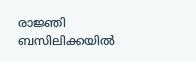രാജ്ഞി ബസിലിക്കയിൽ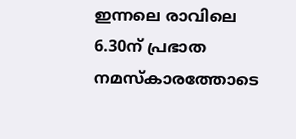ഇന്നലെ രാവിലെ 6.30ന് പ്രഭാത നമസ്കാരത്തോടെ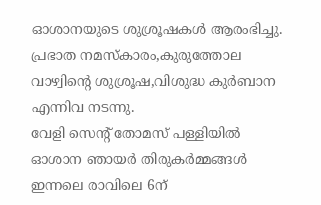ഓശാനയുടെ ശുശ്രൂഷകൾ ആരംഭിച്ചു. പ്രഭാത നമസ്കാരം,കുരുത്തോല വാഴ്വിന്റെ ശുശ്രൂഷ,വിശുദ്ധ കുർബാന എന്നിവ നടന്നു.
വേളി സെന്റ് തോമസ് പള്ളിയിൽ ഓശാന ഞായർ തിരുകർമ്മങ്ങൾ ഇന്നലെ രാവിലെ 6ന്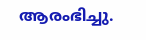ആരംഭിച്ചു.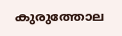കുരുത്തോല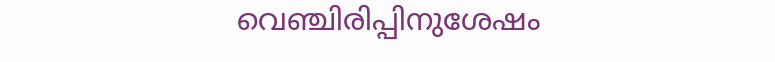വെഞ്ചിരിപ്പിനുശേഷം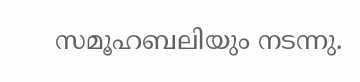സമൂഹബലിയും നടന്നു.